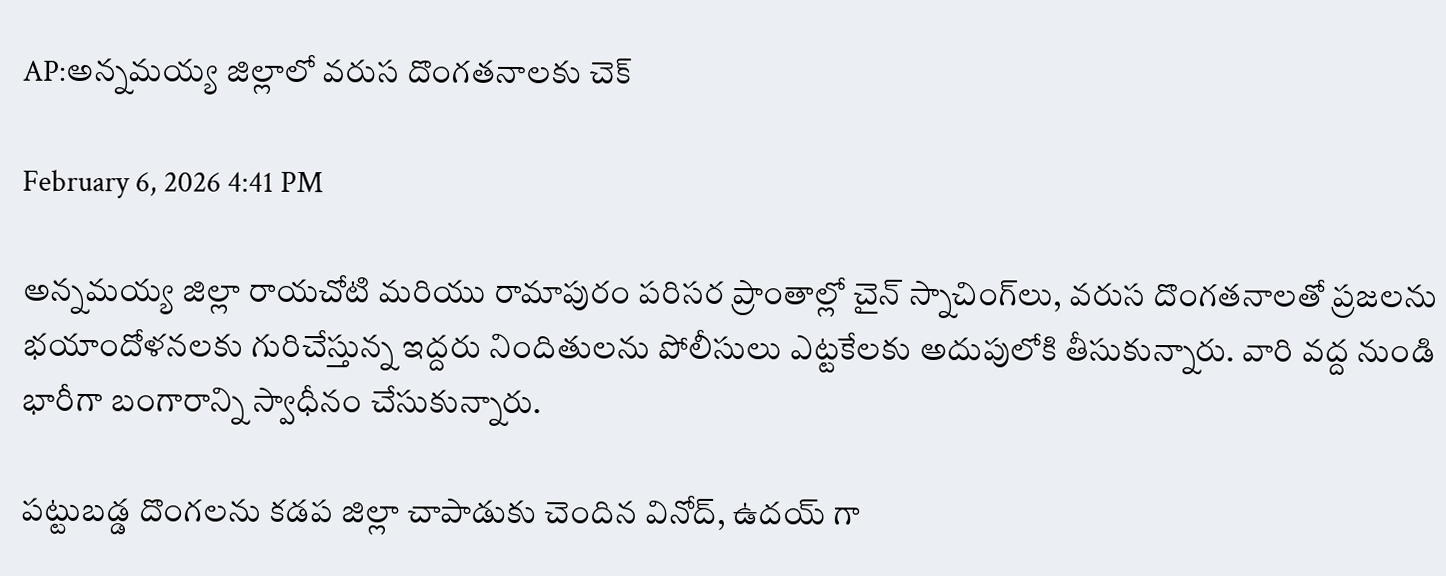AP:అన్నమయ్య జిల్లాలో వరుస దొంగతనాలకు చెక్

February 6, 2026 4:41 PM

అన్నమయ్య జిల్లా రాయచోటి మరియు రామాపురం పరిసర ప్రాంతాల్లో చైన్ స్నాచింగ్‌లు, వరుస దొంగతనాలతో ప్రజలను భయాందోళనలకు గురిచేస్తున్న ఇద్దరు నిందితులను పోలీసులు ఎట్టకేలకు అదుపులోకి తీసుకున్నారు. వారి వద్ద నుండి భారీగా బంగారాన్ని స్వాధీనం చేసుకున్నారు.

పట్టుబడ్డ దొంగలను కడప జిల్లా చాపాడుకు చెందిన వినోద్, ఉదయ్ గా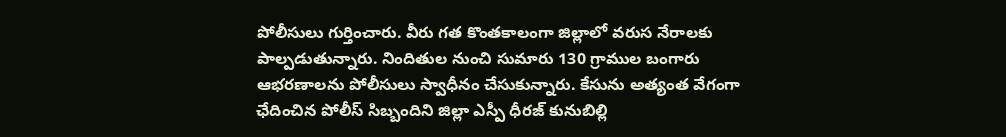పోలీసులు గుర్తించారు. వీరు గత కొంతకాలంగా జిల్లాలో వరుస నేరాలకు పాల్పడుతున్నారు. నిందితుల నుంచి సుమారు 130 గ్రాముల బంగారు ఆభరణాలను పోలీసులు స్వాధీనం చేసుకున్నారు. కేసును అత్యంత వేగంగా ఛేదించిన పోలీస్ సిబ్బందిని జిల్లా ఎస్పీ ధీరజ్ కునుబిల్లి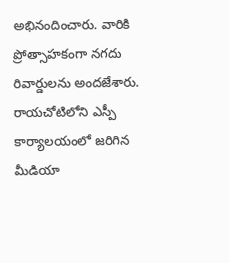అభినందించారు. వారికి ప్రోత్సాహకంగా నగదు రివార్డులను అందజేశారు. రాయచోటిలోని ఎస్పీ కార్యాలయంలో జరిగిన మీడియా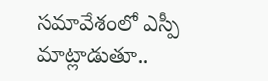సమావేశంలో ఎస్పీ మాట్లాడుతూ..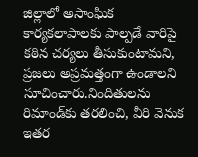జిల్లాలో అసాంఘిక కార్యకలాపాలకు పాల్పడే వారిపై కఠిన చర్యలు తీసుకుంటామని, ప్రజలు అప్రమత్తంగా ఉండాలని సూచించారు.నిందితులను రిమాండ్‌కు తరలించి, వీరి వెనుక ఇతర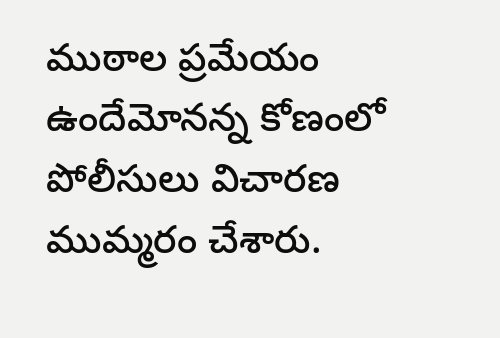ముఠాల ప్రమేయం ఉందేమోనన్న కోణంలో పోలీసులు విచారణ ముమ్మరం చేశారు.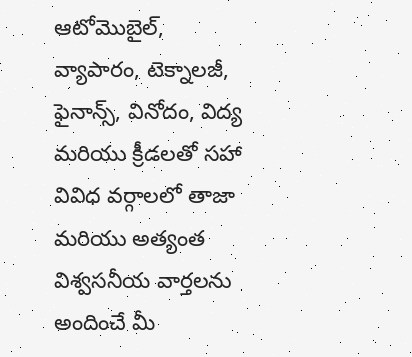ఆటోమొబైల్, వ్యాపారం, టెక్నాలజీ, ఫైనాన్స్, వినోదం, విద్య మరియు క్రీడలతో సహా వివిధ వర్గాలలో తాజా మరియు అత్యంత విశ్వసనీయ వార్తలను అందించే మీ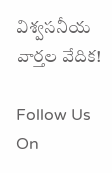విశ్వసనీయ వార్తల వేదిక!

Follow Us On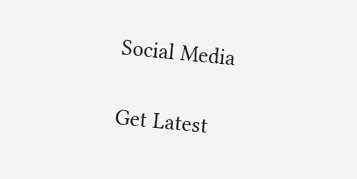Social Media

Get Latest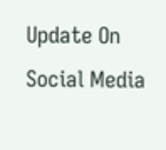Update On Social Media